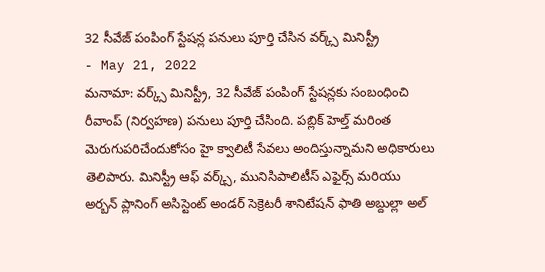32 సీవేజ్ పంపింగ్ స్టేషన్ల పనులు పూర్తి చేసిన వర్క్స్ మినిస్ట్రీ
- May 21, 2022
మనామా: వర్క్స్ మినిస్ట్రీ, 32 సీవేజ్ పంపింగ్ స్టేషన్లకు సంబంధించి రీవాంప్ (నిర్వహణ) పనులు పూర్తి చేసింది. పబ్లిక్ హెల్త్ మరింత మెరుగుపరిచేందుకోసం హై క్వాలిటీ సేవలు అందిస్తున్నామని అధికారులు తెలిపారు. మినిస్ట్రీ ఆఫ్ వర్క్స్, మునిసిపాలిటీస్ ఎఫైర్స్ మరియు అర్బన్ ప్లానింగ్ అసిస్టెంట్ అండర్ సెక్రెటరీ శానిటేషన్ ఫాతి అబ్దుల్లా అల్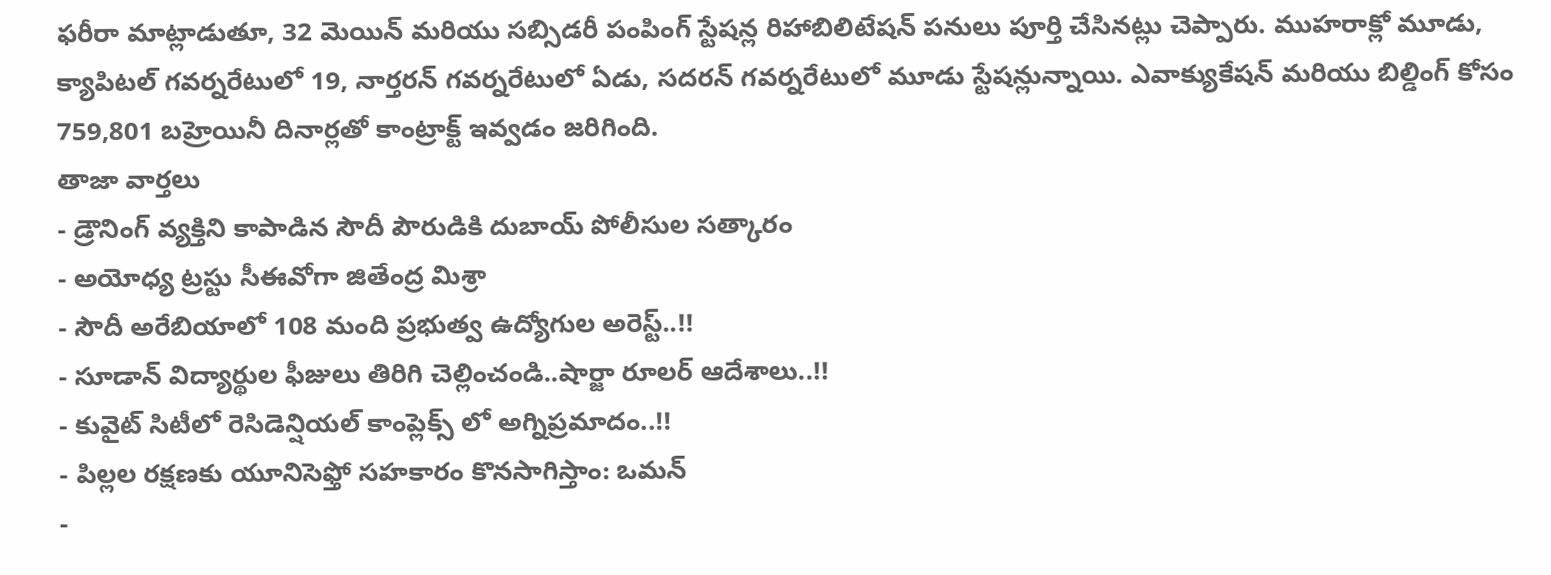ఫరీరా మాట్లాడుతూ, 32 మెయిన్ మరియు సబ్సిడరీ పంపింగ్ స్టేషన్ల రిహాబిలిటేషన్ పనులు పూర్తి చేసినట్లు చెప్పారు. ముహరాక్లో మూడు, క్యాపిటల్ గవర్నరేటులో 19, నార్తరన్ గవర్నరేటులో ఏడు, సదరన్ గవర్నరేటులో మూడు స్టేషన్లున్నాయి. ఎవాక్యుకేషన్ మరియు బిల్డింగ్ కోసం 759,801 బహ్రెయినీ దినార్లతో కాంట్రాక్ట్ ఇవ్వడం జరిగింది.
తాజా వార్తలు
- డ్రౌనింగ్ వ్యక్తిని కాపాడిన సౌదీ పౌరుడికి దుబాయ్ పోలీసుల సత్కారం
- అయోధ్య ట్రస్టు సీఈవోగా జితేంద్ర మిశ్రా
- సౌదీ అరేబియాలో 108 మంది ప్రభుత్వ ఉద్యోగుల అరెస్ట్..!!
- సూడాన్ విద్యార్థుల ఫీజులు తిరిగి చెల్లించండి..షార్జా రూలర్ ఆదేశాలు..!!
- కువైట్ సిటీలో రెసిడెన్షియల్ కాంప్లెక్స్ లో అగ్నిప్రమాదం..!!
- పిల్లల రక్షణకు యూనిసెఫ్తో సహకారం కొనసాగిస్తాం: ఒమన్
-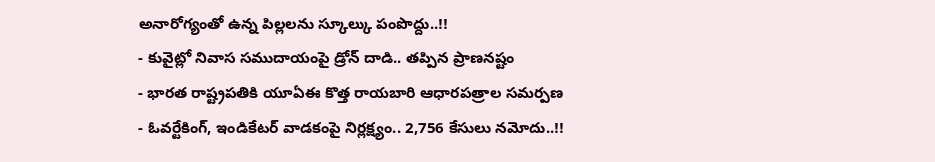అనారోగ్యంతో ఉన్న పిల్లలను స్కూల్కు పంపొద్దు..!!
- కువైట్లో నివాస సముదాయంపై డ్రోన్ దాడి.. తప్పిన ప్రాణనష్టం
- భారత రాష్ట్రపతికి యూఏఈ కొత్త రాయబారి ఆధారపత్రాల సమర్పణ
- ఓవర్టేకింగ్, ఇండికేటర్ వాడకంపై నిర్లక్ష్యం.. 2,756 కేసులు నమోదు..!!